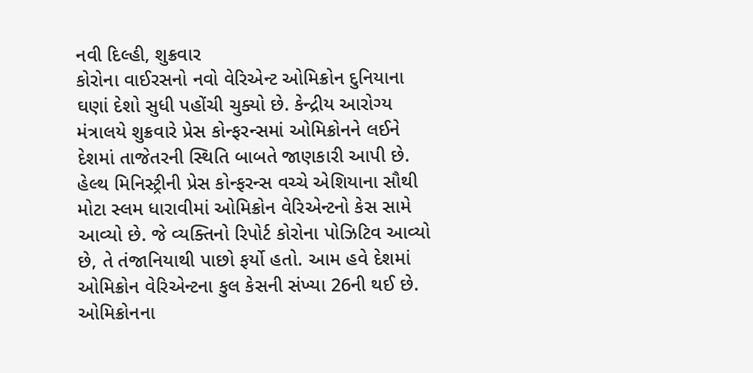નવી દિલ્હી, શુક્રવાર
કોરોના વાઈરસનો નવો વેરિએન્ટ ઓમિક્રોન દુનિયાના ઘણાં દેશો સુધી પહોંચી ચુક્યો છે. કેન્દ્રીય આરોગ્ય મંત્રાલયે શુક્રવારે પ્રેસ કોન્ફરન્સમાં ઓમિક્રોનને લઈને દેશમાં તાજેતરની સ્થિતિ બાબતે જાણકારી આપી છે. હેલ્થ મિનિસ્ટ્રીની પ્રેસ કોન્ફરન્સ વચ્ચે એશિયાના સૌથી મોટા સ્લમ ધારાવીમાં ઓમિક્રોન વેરિએન્ટનો કેસ સામે આવ્યો છે. જે વ્યક્તિનો રિપોર્ટ કોરોના પોઝિટિવ આવ્યો છે, તે તંજાનિયાથી પાછો ફર્યો હતો. આમ હવે દેશમાં ઓમિક્રોન વેરિએન્ટના કુલ કેસની સંખ્યા 26ની થઈ છે.
ઓમિક્રોનના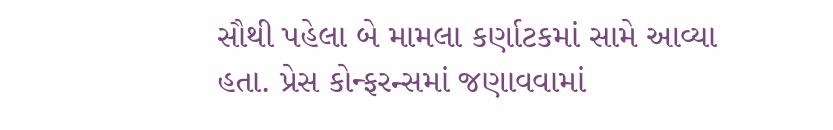સૌથી પહેલા બે મામલા કર્ણાટકમાં સામે આવ્યા હતા. પ્રેસ કોન્ફરન્સમાં જણાવવામાં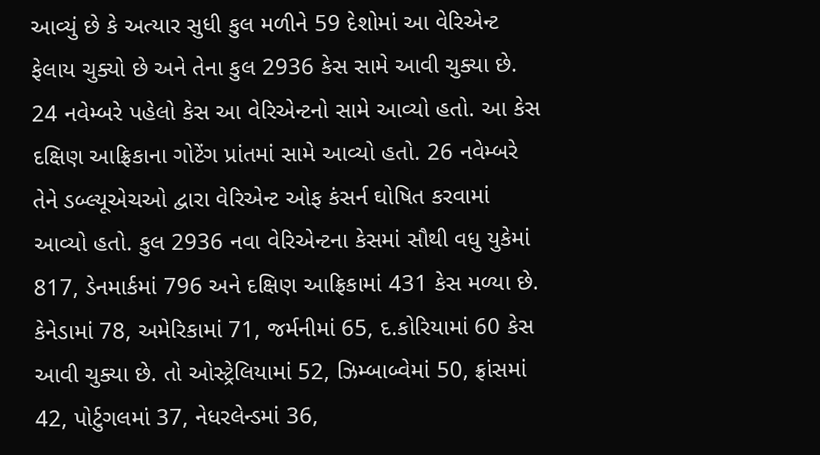આવ્યું છે કે અત્યાર સુધી કુલ મળીને 59 દેશોમાં આ વેરિએન્ટ ફેલાય ચુક્યો છે અને તેના કુલ 2936 કેસ સામે આવી ચુક્યા છે. 24 નવેમ્બરે પહેલો કેસ આ વેરિએન્ટનો સામે આવ્યો હતો. આ કેસ દક્ષિણ આફ્રિકાના ગોટેંગ પ્રાંતમાં સામે આવ્યો હતો. 26 નવેમ્બરે તેને ડબ્લ્યૂએચઓ દ્વારા વેરિએન્ટ ઓફ કંસર્ન ઘોષિત કરવામાં આવ્યો હતો. કુલ 2936 નવા વેરિએન્ટના કેસમાં સૌથી વધુ યુકેમાં 817, ડેનમાર્કમાં 796 અને દક્ષિણ આફ્રિકામાં 431 કેસ મળ્યા છે. કેનેડામાં 78, અમેરિકામાં 71, જર્મનીમાં 65, દ.કોરિયામાં 60 કેસ આવી ચુક્યા છે. તો ઓસ્ટ્રેલિયામાં 52, ઝિમ્બાબ્વેમાં 50, ફ્રાંસમાં 42, પોર્ટુગલમાં 37, નેધરલેન્ડમાં 36,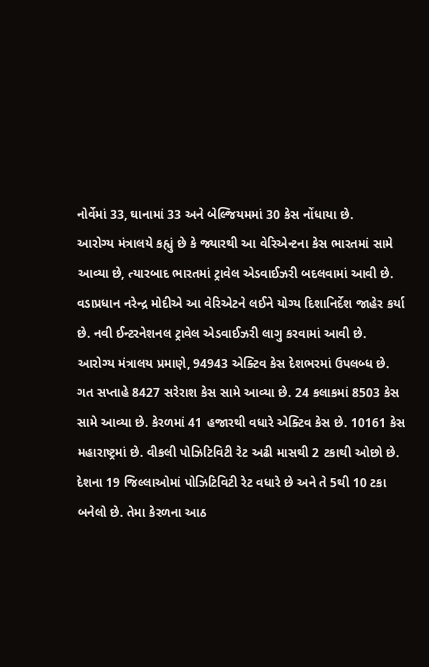નોર્વેમાં 33, ઘાનામાં 33 અને બેલ્જિયમમાં 30 કેસ નોંધાયા છે.
આરોગ્ય મંત્રાલયે કહ્યું છે કે જ્યારથી આ વેરિએન્ટના કેસ ભારતમાં સામે આવ્યા છે, ત્યારબાદ ભારતમાં ટ્રાવેલ એડવાઈઝરી બદલવામાં આવી છે. વડાપ્રધાન નરેન્દ્ર મોદીએ આ વેરિએટને લઈને યોગ્ય દિશાનિર્દેશ જાહેર કર્યા છે. નવી ઈન્ટરનેશનલ ટ્રાવેલ એડવાઈઝરી લાગુ કરવામાં આવી છે.
આરોગ્ય મંત્રાલય પ્રમાણે, 94943 એક્ટિવ કેસ દેશભરમાં ઉપલબ્ધ છે. ગત સપ્તાહે 8427 સરેરાશ કેસ સામે આવ્યા છે. 24 કલાકમાં 8503 કેસ સામે આવ્યા છે. કેરળમાં 41 હજારથી વધારે એક્ટિવ કેસ છે. 10161 કેસ મહારાષ્ટ્રમાં છે. વીકલી પોઝિટિવિટી રેટ અઢી માસથી 2 ટકાથી ઓછો છે. દેશના 19 જિલ્લાઓમાં પોઝિટિવિટી રેટ વધારે છે અને તે 5થી 10 ટકા બનેલો છે. તેમા કેરળના આઠ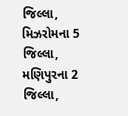જિલ્લા, મિઝરોમના 5 જિલ્લા, મણિપુરના 2 જિલ્લા,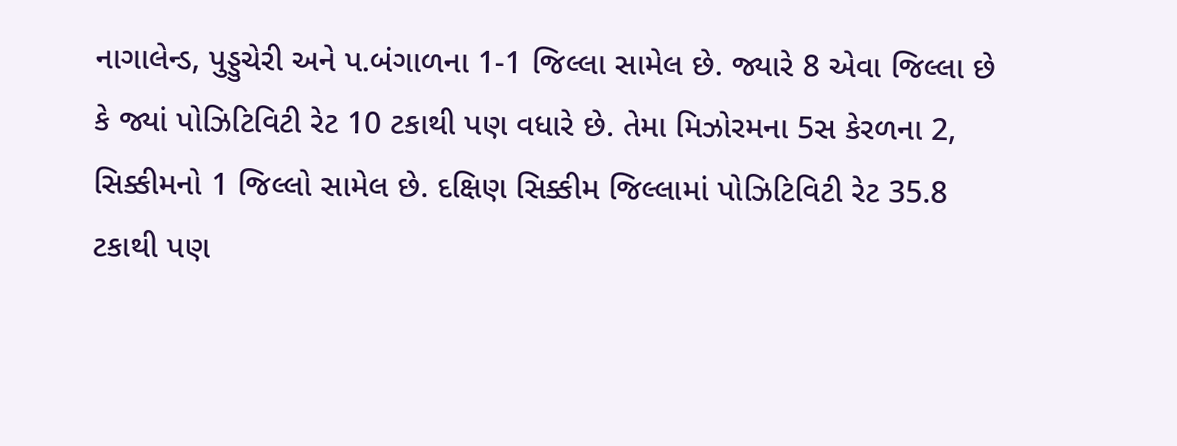નાગાલેન્ડ, પુડ્ડુચેરી અને પ.બંગાળના 1-1 જિલ્લા સામેલ છે. જ્યારે 8 એવા જિલ્લા છે કે જ્યાં પોઝિટિવિટી રેટ 10 ટકાથી પણ વધારે છે. તેમા મિઝોરમના 5સ કેરળના 2, સિક્કીમનો 1 જિલ્લો સામેલ છે. દક્ષિણ સિક્કીમ જિલ્લામાં પોઝિટિવિટી રેટ 35.8 ટકાથી પણ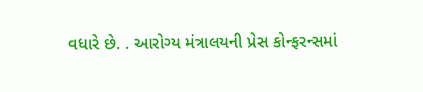વધારે છે. . આરોગ્ય મંત્રાલયની પ્રેસ કોન્ફરન્સમાં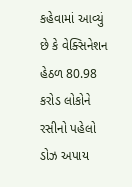કહેવામાં આવ્યું છે કે વેક્સિનેશન હેઠળ 80.98 કરોડ લોકોને રસીનો પહેલો ડોઝ અપાય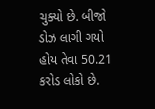ચુક્યો છે. બીજો ડોઝ લાગી ગયો હોય તેવા 50.21 કરોડ લોકો છે.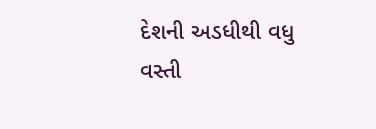દેશની અડધીથી વધુ વસ્તી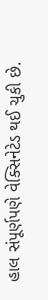હાલ સંપૂર્ણપણે વેક્સિનેટેડ થઈ ચુકી છે.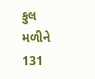કુલ મળીને 131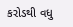કરોડથી વધુ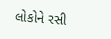લોકોને રસી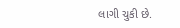લાગી ચુકી છે.